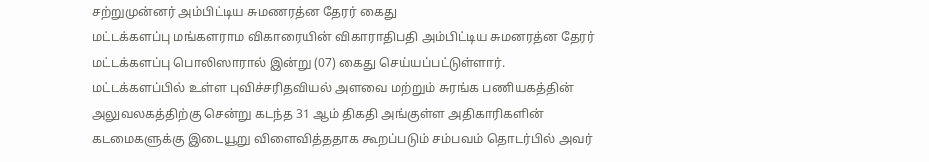சற்றுமுன்னர் அம்பிட்டிய சுமணரத்ன தேரர் கைது
மட்டக்களப்பு மங்களராம விகாரையின் விகாராதிபதி அம்பிட்டிய சுமனரத்ன தேரர் மட்டக்களப்பு பொலிஸாரால் இன்று (07) கைது செய்யப்பட்டுள்ளார்.
மட்டக்களப்பில் உள்ள புவிச்சரிதவியல் அளவை மற்றும் சுரங்க பணியகத்தின் அலுவலகத்திற்கு சென்று கடந்த 31 ஆம் திகதி அங்குள்ள அதிகாரிகளின் கடமைகளுக்கு இடையூறு விளைவித்ததாக கூறப்படும் சம்பவம் தொடர்பில் அவர்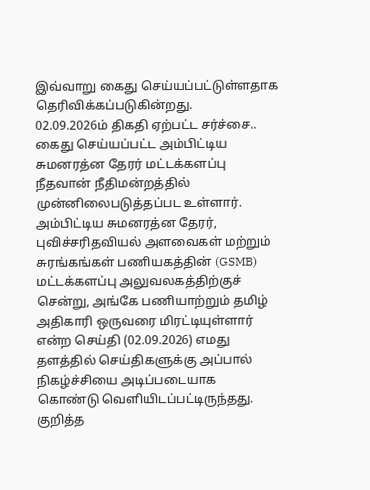இவ்வாறு கைது செய்யப்பட்டுள்ளதாக தெரிவிக்கப்படுகின்றது.
02.09.2026ம் திகதி ஏற்பட்ட சர்ச்சை..
கைது செய்யப்பட்ட அம்பிட்டிய சுமனரத்ன தேரர் மட்டக்களப்பு நீதவான் நீதிமன்றத்தில் முன்னிலைபடுத்தப்பட உள்ளார்.
அம்பிட்டிய சுமனரத்ன தேரர், புவிச்சரிதவியல் அளவைகள் மற்றும் சுரங்கங்கள் பணியகத்தின் (GSMB) மட்டக்களப்பு அலுவலகத்திற்குச் சென்று, அங்கே பணியாற்றும் தமிழ் அதிகாரி ஒருவரை மிரட்டியுள்ளார் என்ற செய்தி (02.09.2026) எமது தளத்தில் செய்திகளுக்கு அப்பால் நிகழ்ச்சியை அடிப்படையாக கொண்டு வெளியிடப்பட்டிருந்தது.
குறித்த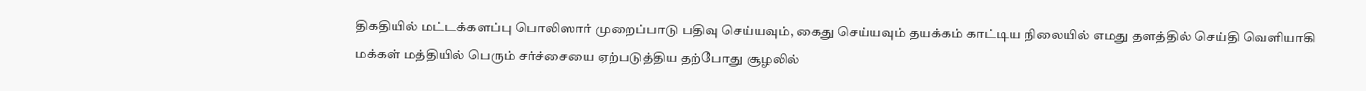திகதியில் மட்டக்களப்பு பொலிஸார் முறைப்பாடு பதிவு செய்யவும், கைது செய்யவும் தயக்கம் காட்டிய நிலையில் எமது தளத்தில் செய்தி வெளியாகி மக்கள் மத்தியில் பெரும் சர்ச்சையை ஏற்படுத்திய தற்போது சூழலில்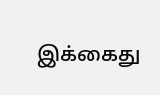இக்கைது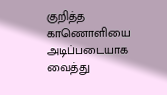குறித்த காணொளியை அடிப்படையாக வைத்து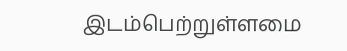இடம்பெற்றுள்ளமை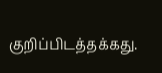குறிப்பிடத்தக்கது.